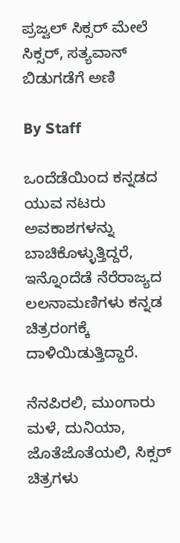ಪ್ರಜ್ವಲ್ ಸಿಕ್ಸರ್ ಮೇಲೆ ಸಿಕ್ಸರ್, ಸತ್ಯವಾನ್ ಬಿಡುಗಡೆಗೆ ಅಣಿ

By Staff

ಒಂದೆಡೆಯಿಂದ ಕನ್ನಡದ ಯುವ ನಟರು ಅವಕಾಶಗಳನ್ನು ಬಾಚಿಕೊಳ್ಳುತ್ತಿದ್ದರೆ, ಇನ್ನೊಂದೆಡೆ ನೆರೆರಾಜ್ಯದ ಲಲನಾಮಣಿಗಳು ಕನ್ನಡ ಚಿತ್ರರಂಗಕ್ಕೆ ದಾಳಿಯಿಡುತ್ತಿದ್ದಾರೆ.

ನೆನಪಿರಲಿ, ಮುಂಗಾರು ಮಳೆ, ದುನಿಯಾ, ಜೊತೆಜೊತೆಯಲಿ, ಸಿಕ್ಸರ್ ಚಿತ್ರಗಳು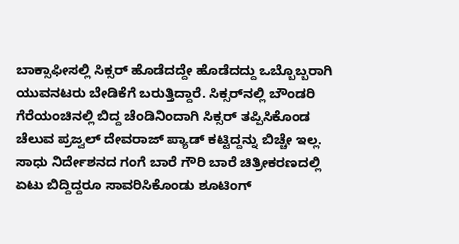ಬಾಕ್ಸಾಫೀಸಲ್ಲಿ ಸಿಕ್ಸರ್ ಹೊಡೆದದ್ದೇ ಹೊಡೆದದ್ದು ಒಬ್ಬೊಬ್ಬರಾಗಿ ಯುವನಟರು ಬೇಡಿಕೆಗೆ ಬರುತ್ತಿದ್ದಾರೆ. ಸಿಕ್ಸರ್‌ನಲ್ಲಿ ಬೌಂಡರಿ ಗೆರೆಯಂಚಿನಲ್ಲಿ ಬಿದ್ದ ಚೆಂಡಿನಿಂದಾಗಿ ಸಿಕ್ಸರ್ ತಪ್ಪಿಸಿಕೊಂಡ ಚೆಲುವ ಪ್ರಜ್ವಲ್ ದೇವರಾಜ್ ಪ್ಯಾಡ್ ಕಟ್ಟಿದ್ದನ್ನು ಬಿಚ್ಚೇ ಇಲ್ಲ. ಸಾಧು ನಿರ್ದೇಶನದ ಗಂಗೆ ಬಾರೆ ಗೌರಿ ಬಾರೆ ಚಿತ್ರೀಕರಣದಲ್ಲಿ ಏಟು ಬಿದ್ದಿದ್ದರೂ ಸಾವರಿಸಿಕೊಂಡು ಶೂಟಿಂಗ್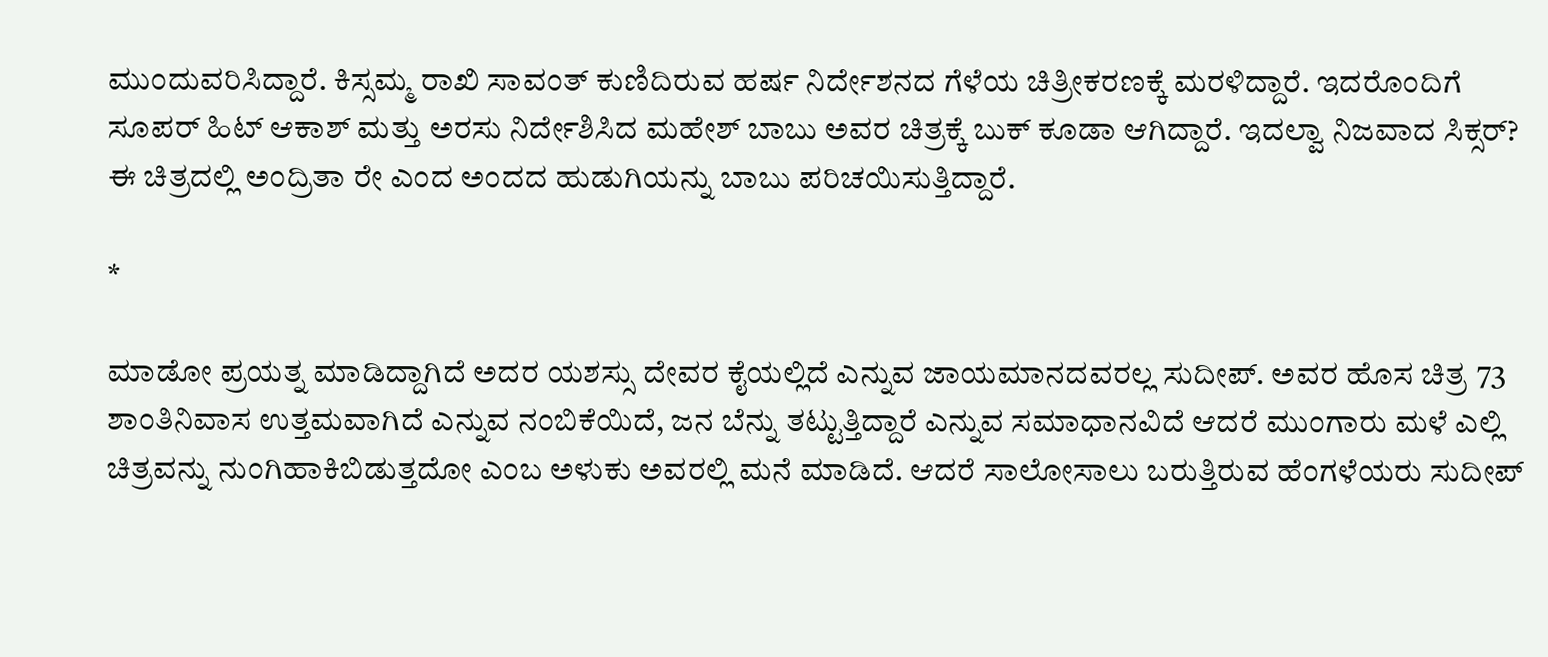ಮುಂದುವರಿಸಿದ್ದಾರೆ. ಕಿಸ್ಸಮ್ಮ ರಾಖಿ ಸಾವಂತ್ ಕುಣಿದಿರುವ ಹರ್ಷ ನಿರ್ದೇಶನದ ಗೆಳೆಯ ಚಿತ್ರೀಕರಣಕ್ಕೆ ಮರಳಿದ್ದಾರೆ. ಇದರೊಂದಿಗೆ ಸೂಪರ್ ಹಿಟ್ ಆಕಾಶ್ ಮತ್ತು ಅರಸು ನಿರ್ದೇಶಿಸಿದ ಮಹೇಶ್ ಬಾಬು ಅವರ ಚಿತ್ರಕ್ಕೆ ಬುಕ್ ಕೂಡಾ ಆಗಿದ್ದಾರೆ. ಇದಲ್ವಾ ನಿಜವಾದ ಸಿಕ್ಸರ್? ಈ ಚಿತ್ರದಲ್ಲಿ ಅಂದ್ರಿತಾ ರೇ ಎಂದ ಅಂದದ ಹುಡುಗಿಯನ್ನು ಬಾಬು ಪರಿಚಯಿಸುತ್ತಿದ್ದಾರೆ.

*

ಮಾಡೋ ಪ್ರಯತ್ನ ಮಾಡಿದ್ದಾಗಿದೆ ಅದರ ಯಶಸ್ಸು ದೇವರ ಕೈಯಲ್ಲಿದೆ ಎನ್ನುವ ಜಾಯಮಾನದವರಲ್ಲ ಸುದೀಪ್. ಅವರ ಹೊಸ ಚಿತ್ರ 73 ಶಾಂತಿನಿವಾಸ ಉತ್ತಮವಾಗಿದೆ ಎನ್ನುವ ನಂಬಿಕೆಯಿದೆ, ಜನ ಬೆನ್ನು ತಟ್ಟುತ್ತಿದ್ದಾರೆ ಎನ್ನುವ ಸಮಾಧಾನವಿದೆ ಆದರೆ ಮುಂಗಾರು ಮಳೆ ಎಲ್ಲಿ ಚಿತ್ರವನ್ನು ನುಂಗಿಹಾಕಿಬಿಡುತ್ತದೋ ಎಂಬ ಅಳುಕು ಅವರಲ್ಲಿ ಮನೆ ಮಾಡಿದೆ. ಆದರೆ ಸಾಲೋಸಾಲು ಬರುತ್ತಿರುವ ಹೆಂಗಳೆಯರು ಸುದೀಪ್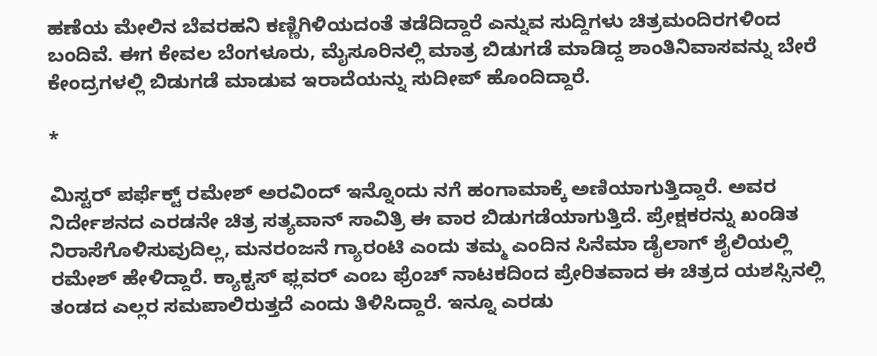ಹಣೆಯ ಮೇಲಿನ ಬೆವರಹನಿ ಕಣ್ಣಿಗಿಳಿಯದಂತೆ ತಡೆದಿದ್ದಾರೆ ಎನ್ನುವ ಸುದ್ದಿಗಳು ಚಿತ್ರಮಂದಿರಗಳಿಂದ ಬಂದಿವೆ. ಈಗ ಕೇವಲ ಬೆಂಗಳೂರು, ಮೈಸೂರಿನಲ್ಲಿ ಮಾತ್ರ ಬಿಡುಗಡೆ ಮಾಡಿದ್ದ ಶಾಂತಿನಿವಾಸವನ್ನು ಬೇರೆ ಕೇಂದ್ರಗಳಲ್ಲಿ ಬಿಡುಗಡೆ ಮಾಡುವ ಇರಾದೆಯನ್ನು ಸುದೀಪ್ ಹೊಂದಿದ್ದಾರೆ.

*

ಮಿಸ್ಟರ್ ಪರ್ಫೆಕ್ಟ್ ರಮೇಶ್ ಅರವಿಂದ್ ಇನ್ನೊಂದು ನಗೆ ಹಂಗಾಮಾಕ್ಕೆ ಅಣಿಯಾಗುತ್ತಿದ್ದಾರೆ. ಅವರ ನಿರ್ದೇಶನದ ಎರಡನೇ ಚಿತ್ರ ಸತ್ಯವಾನ್ ಸಾವಿತ್ರಿ ಈ ವಾರ ಬಿಡುಗಡೆಯಾಗುತ್ತಿದೆ. ಪ್ರೇಕ್ಷಕರನ್ನು ಖಂಡಿತ ನಿರಾಸೆಗೊಳಿಸುವುದಿಲ್ಲ, ಮನರಂಜನೆ ಗ್ಯಾರಂಟಿ ಎಂದು ತಮ್ಮ ಎಂದಿನ ಸಿನೆಮಾ ಡೈಲಾಗ್ ಶೈಲಿಯಲ್ಲಿ ರಮೇಶ್ ಹೇಳಿದ್ದಾರೆ. ಕ್ಯಾಕ್ಟಸ್ ಫ್ಲವರ್ ಎಂಬ ಫ್ರೆಂಚ್ ನಾಟಕದಿಂದ ಪ್ರೇರಿತವಾದ ಈ ಚಿತ್ರದ ಯಶಸ್ಸಿನಲ್ಲಿ ತಂಡದ ಎಲ್ಲರ ಸಮಪಾಲಿರುತ್ತದೆ ಎಂದು ತಿಳಿಸಿದ್ದಾರೆ. ಇನ್ನೂ ಎರಡು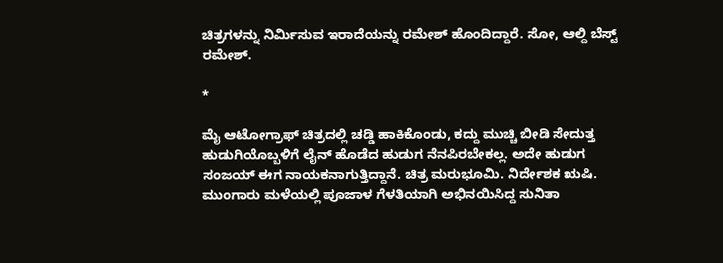ಚಿತ್ರಗಳನ್ನು ನಿರ್ಮಿಸುವ ಇರಾದೆಯನ್ನು ರಮೇಶ್ ಹೊಂದಿದ್ದಾರೆ. ಸೋ, ಆಲ್ದಿ ಬೆಸ್ಟ್ ರಮೇಶ್.

*

ಮೈ ಆಟೋಗ್ರಾಫ್ ಚಿತ್ರದಲ್ಲಿ ಚಡ್ಡಿ ಹಾಕಿಕೊಂಡು, ಕದ್ದು ಮುಚ್ಚಿ ಬೀಡಿ ಸೇದುತ್ತ ಹುಡುಗಿಯೊಬ್ಬಳಿಗೆ ಲೈನ್ ಹೊಡೆದ ಹುಡುಗ ನೆನಪಿರಬೇಕಲ್ಲ. ಅದೇ ಹುಡುಗ ಸಂಜಯ್ ಈಗ ನಾಯಕನಾಗುತ್ತಿದ್ದಾನೆ. ಚಿತ್ರ ಮರುಭೂಮಿ. ನಿರ್ದೇಶಕ ಋಷಿ. ಮುಂಗಾರು ಮಳೆಯಲ್ಲಿ ಪೂಜಾಳ ಗೆಳತಿಯಾಗಿ ಅಭಿನಯಿಸಿದ್ದ ಸುನಿತಾ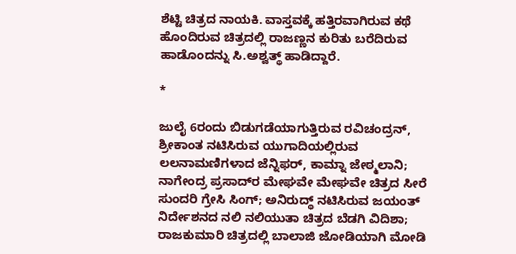ಶೆಟ್ಟಿ ಚಿತ್ರದ ನಾಯಕಿ. ವಾಸ್ತವಕ್ಕೆ ಹತ್ತಿರವಾಗಿರುವ ಕಥೆ ಹೊಂದಿರುವ ಚಿತ್ರದಲ್ಲಿ ರಾಜಣ್ಣನ ಕುರಿತು ಬರೆದಿರುವ ಹಾಡೊಂದನ್ನು ಸಿ.ಅಶ್ವತ್ಥ್ ಹಾಡಿದ್ದಾರೆ.

*

ಜುಲೈ 6ರಂದು ಬಿಡುಗಡೆಯಾಗುತ್ತಿರುವ ರವಿಚಂದ್ರನ್, ಶ್ರೀಕಾಂತ ನಟಿಸಿರುವ ಯುಗಾದಿಯಲ್ಲಿರುವ ಲಲನಾಮಣಿಗಳಾದ ಜೆನ್ನಿಫರ್, ಕಾಮ್ನಾ ಜೇಠ್ಮಲಾನಿ; ನಾಗೇಂದ್ರ ಪ್ರಸಾದ್‌ರ ಮೇಘವೇ ಮೇಘವೇ ಚಿತ್ರದ ಸೀರೆ ಸುಂದರಿ ಗ್ರೇಸಿ ಸಿಂಗ್; ಅನಿರುದ್ಧ್ ನಟಿಸಿರುವ ಜಯಂತ್ ನಿರ್ದೇಶನದ ನಲಿ ನಲಿಯುತಾ ಚಿತ್ರದ ಬೆಡಗಿ ವಿದಿಶಾ; ರಾಜಕುಮಾರಿ ಚಿತ್ರದಲ್ಲಿ ಬಾಲಾಜಿ ಜೋಡಿಯಾಗಿ ಮೋಡಿ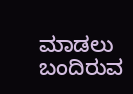ಮಾಡಲು ಬಂದಿರುವ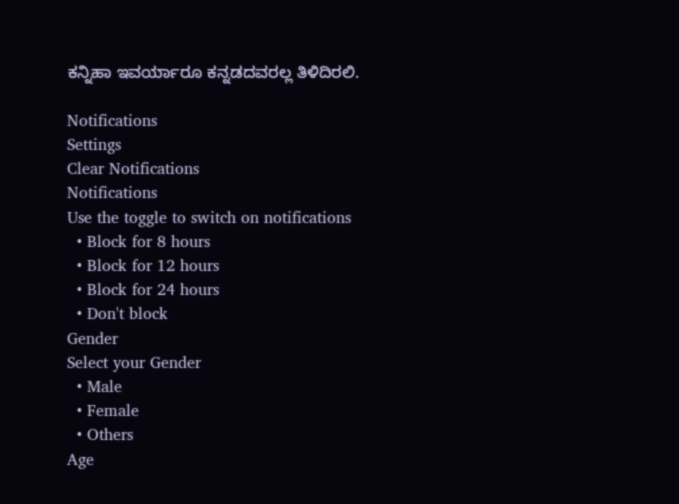ಕನ್ನಿಹಾ ಇವರ್ಯಾರೂ ಕನ್ನಡದವರಲ್ಲ ತಿಳಿದಿರಲಿ.

Notifications
Settings
Clear Notifications
Notifications
Use the toggle to switch on notifications
  • Block for 8 hours
  • Block for 12 hours
  • Block for 24 hours
  • Don't block
Gender
Select your Gender
  • Male
  • Female
  • Others
Age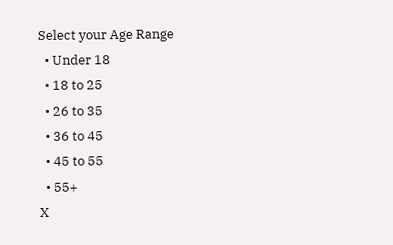Select your Age Range
  • Under 18
  • 18 to 25
  • 26 to 35
  • 36 to 45
  • 45 to 55
  • 55+
X